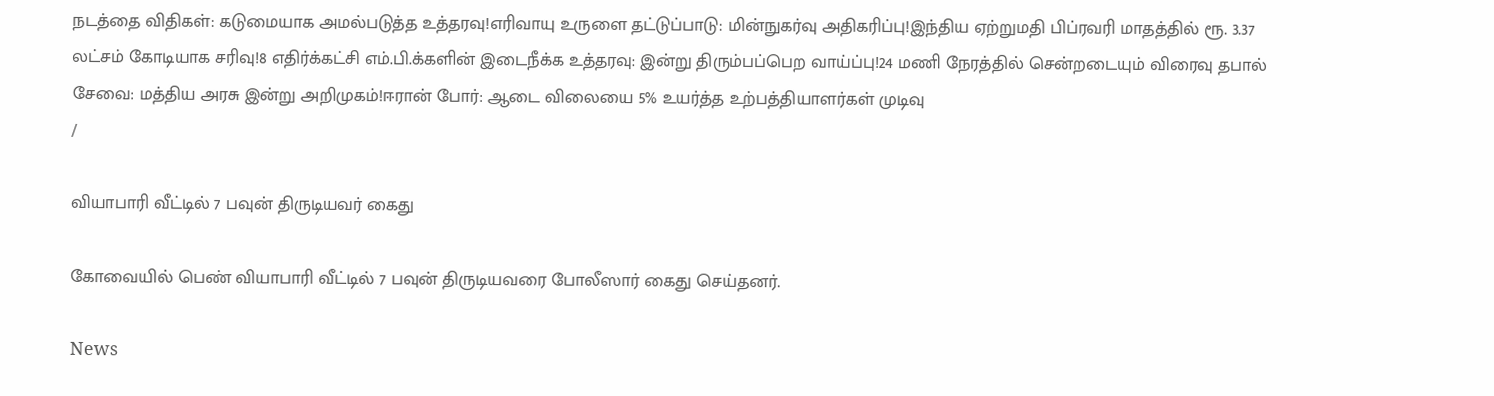நடத்தை விதிகள்: கடுமையாக அமல்படுத்த உத்தரவு!எரிவாயு உருளை தட்டுப்பாடு: மின்நுகர்வு அதிகரிப்பு!இந்திய ஏற்றுமதி பிப்ரவரி மாதத்தில் ரூ. 3.37 லட்சம் கோடியாக சரிவு!8 எதிர்க்கட்சி எம்.பி.க்களின் இடைநீக்க உத்தரவு: இன்று திரும்பப்பெற வாய்ப்பு!24 மணி நேரத்தில் சென்றடையும் விரைவு தபால் சேவை: மத்திய அரசு இன்று அறிமுகம்!ஈரான் போர்: ஆடை விலையை 5% உயர்த்த உற்பத்தியாளர்கள் முடிவு
/

வியாபாரி வீட்டில் 7 பவுன் திருடியவர் கைது

கோவையில் பெண் வியாபாரி வீட்டில் 7 பவுன் திருடியவரை போலீஸார் கைது செய்தனர்.

News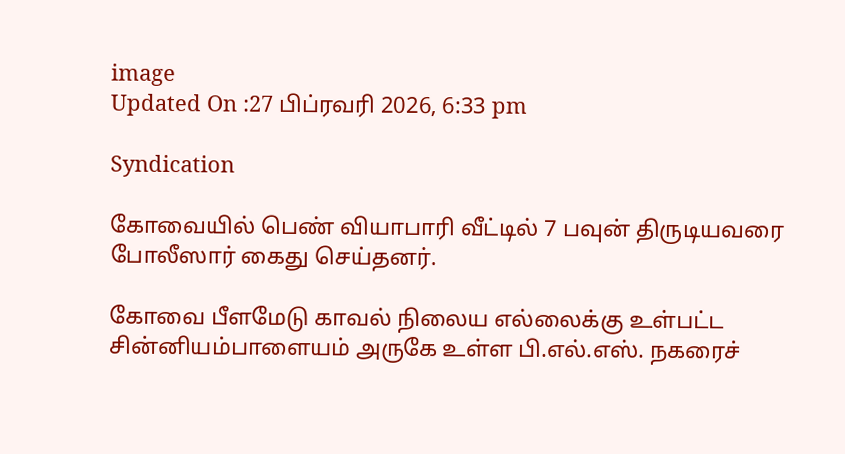image
Updated On :27 பிப்ரவரி 2026, 6:33 pm

Syndication

கோவையில் பெண் வியாபாரி வீட்டில் 7 பவுன் திருடியவரை போலீஸார் கைது செய்தனர்.

கோவை பீளமேடு காவல் நிலைய எல்லைக்கு உள்பட்ட சின்னியம்பாளையம் அருகே உள்ள பி.எல்.எஸ். நகரைச்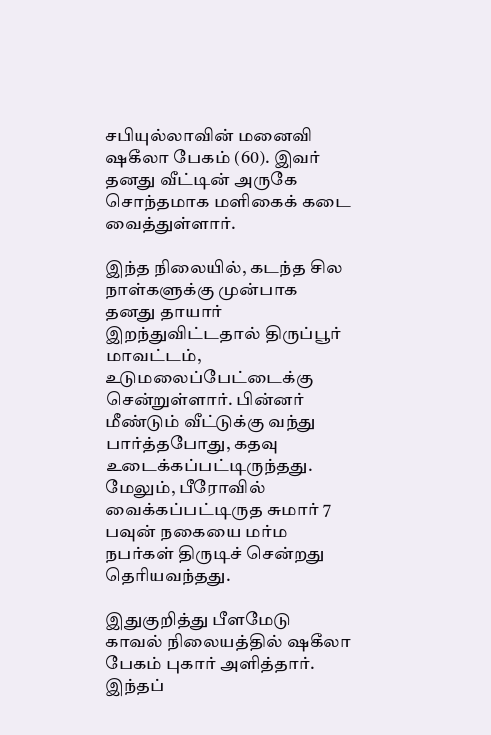சபியுல்லாவின் மனைவி ஷகீலா பேகம் (60). இவர் தனது வீட்டின் அருகே சொந்தமாக மளிகைக் கடை வைத்துள்ளார்.

இந்த நிலையில், கடந்த சில நாள்களுக்கு முன்பாக தனது தாயார் இறந்துவிட்டதால் திருப்பூர் மாவட்டம், உடுமலைப்பேட்டைக்கு சென்றுள்ளார். பின்னர் மீண்டும் வீட்டுக்கு வந்து பார்த்தபோது, கதவு உடைக்கப்பட்டிருந்தது. மேலும், பீரோவில் வைக்கப்பட்டிருத சுமார் 7 பவுன் நகையை மர்ம நபர்கள் திருடிச் சென்றது தெரியவந்தது.

இதுகுறித்து பீளமேடு காவல் நிலையத்தில் ஷகீலா பேகம் புகார் அளித்தார். இந்தப்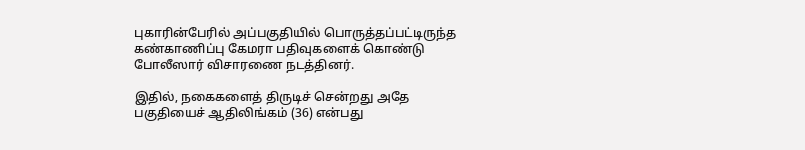புகாரின்பேரில் அப்பகுதியில் பொருத்தப்பட்டிருந்த கண்காணிப்பு கேமரா பதிவுகளைக் கொண்டு போலீஸார் விசாரணை நடத்தினர்.

இதில், நகைகளைத் திருடிச் சென்றது அதே பகுதியைச் ஆதிலிங்கம் (36) என்பது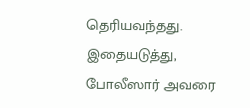தெரியவந்தது. இதையடுத்து, போலீஸார் அவரை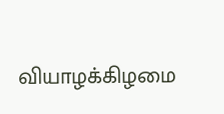வியாழக்கிழமை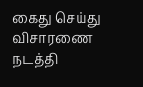கைது செய்து விசாரணை நடத்தி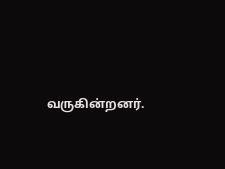வருகின்றனர்.